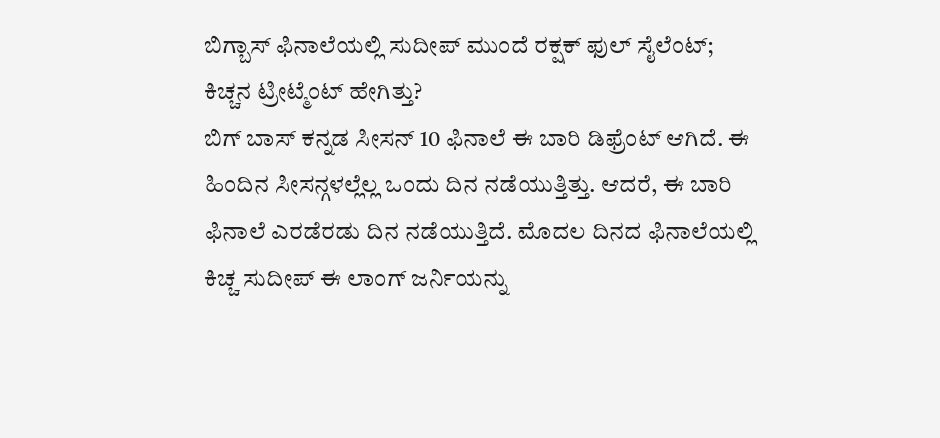ಬಿಗ್ಬಾಸ್ ಫಿನಾಲೆಯಲ್ಲಿ ಸುದೀಪ್ ಮುಂದೆ ರಕ್ಷಕ್ ಫುಲ್ ಸೈಲೆಂಟ್; ಕಿಚ್ಚನ ಟ್ರೀಟ್ಮೆಂಟ್ ಹೇಗಿತ್ತು?
ಬಿಗ್ ಬಾಸ್ ಕನ್ನಡ ಸೀಸನ್ 10 ಫಿನಾಲೆ ಈ ಬಾರಿ ಡಿಫ್ರೆಂಟ್ ಆಗಿದೆ. ಈ ಹಿಂದಿನ ಸೀಸನ್ಗಳಲ್ಲೆಲ್ಲ ಒಂದು ದಿನ ನಡೆಯುತ್ತಿತ್ತು. ಆದರೆ, ಈ ಬಾರಿ ಫಿನಾಲೆ ಎರಡೆರಡು ದಿನ ನಡೆಯುತ್ತಿದೆ. ಮೊದಲ ದಿನದ ಫಿನಾಲೆಯಲ್ಲಿ ಕಿಚ್ಚ ಸುದೀಪ್ ಈ ಲಾಂಗ್ ಜರ್ನಿಯನ್ನು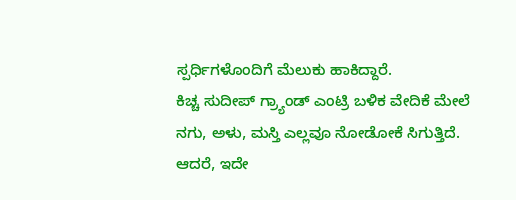ಸ್ಪರ್ಧಿಗಳೊಂದಿಗೆ ಮೆಲುಕು ಹಾಕಿದ್ದಾರೆ.
ಕಿಚ್ಚ ಸುದೀಪ್ ಗ್ರ್ಯಾಂಡ್ ಎಂಟ್ರಿ ಬಳಿಕ ವೇದಿಕೆ ಮೇಲೆ ನಗು, ಅಳು, ಮಸ್ತಿ ಎಲ್ಲವೂ ನೋಡೋಕೆ ಸಿಗುತ್ತಿದೆ. ಆದರೆ, ಇದೇ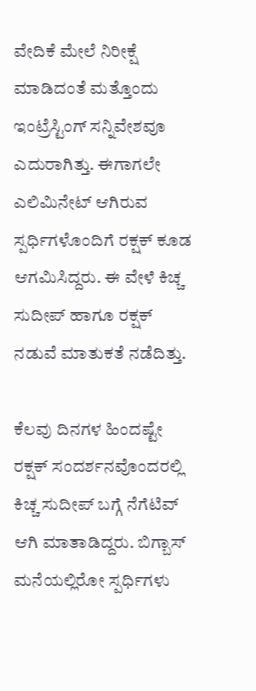ವೇದಿಕೆ ಮೇಲೆ ನಿರೀಕ್ಷೆ ಮಾಡಿದಂತೆ ಮತ್ತೊಂದು ಇಂಟ್ರೆಸ್ಟಿಂಗ್ ಸನ್ನಿವೇಶವೂ ಎದುರಾಗಿತ್ತು. ಈಗಾಗಲೇ ಎಲಿಮಿನೇಟ್ ಆಗಿರುವ ಸ್ಪರ್ಧಿಗಳೊಂದಿಗೆ ರಕ್ಷಕ್ ಕೂಡ ಆಗಮಿಸಿದ್ದರು. ಈ ವೇಳೆ ಕಿಚ್ಚ ಸುದೀಪ್ ಹಾಗೂ ರಕ್ಷಕ್ ನಡುವೆ ಮಾತುಕತೆ ನಡೆದಿತ್ತು.

ಕೆಲವು ದಿನಗಳ ಹಿಂದಷ್ಟೇ ರಕ್ಷಕ್ ಸಂದರ್ಶನವೊಂದರಲ್ಲಿ ಕಿಚ್ಚ ಸುದೀಪ್ ಬಗ್ಗೆ ನೆಗೆಟಿವ್ ಆಗಿ ಮಾತಾಡಿದ್ದರು. ಬಿಗ್ಬಾಸ್ ಮನೆಯಲ್ಲಿರೋ ಸ್ಪರ್ಧಿಗಳು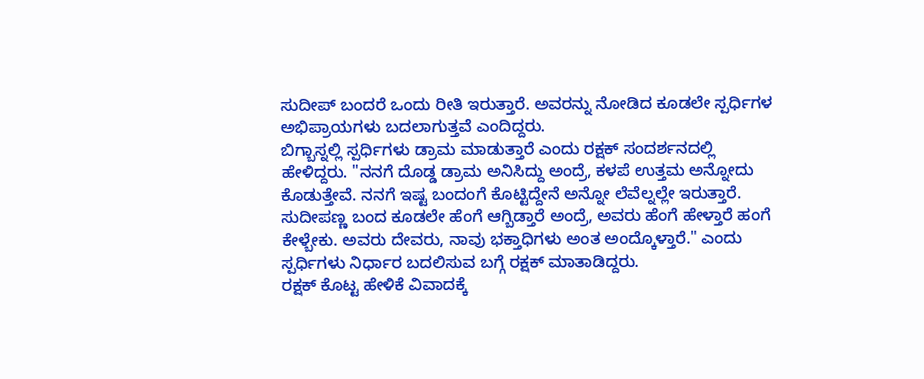ಸುದೀಪ್ ಬಂದರೆ ಒಂದು ರೀತಿ ಇರುತ್ತಾರೆ. ಅವರನ್ನು ನೋಡಿದ ಕೂಡಲೇ ಸ್ಪರ್ಧಿಗಳ ಅಭಿಪ್ರಾಯಗಳು ಬದಲಾಗುತ್ತವೆ ಎಂದಿದ್ದರು.
ಬಿಗ್ಬಾಸ್ನಲ್ಲಿ ಸ್ಪರ್ಧಿಗಳು ಡ್ರಾಮ ಮಾಡುತ್ತಾರೆ ಎಂದು ರಕ್ಷಕ್ ಸಂದರ್ಶನದಲ್ಲಿ ಹೇಳಿದ್ದರು. "ನನಗೆ ದೊಡ್ಡ ಡ್ರಾಮ ಅನಿಸಿದ್ದು ಅಂದ್ರೆ, ಕಳಪೆ ಉತ್ತಮ ಅನ್ನೋದು ಕೊಡುತ್ತೇವೆ. ನನಗೆ ಇಷ್ಟ ಬಂದಂಗೆ ಕೊಟ್ಟಿದ್ದೇನೆ ಅನ್ನೋ ಲೆವೆಲ್ನಲ್ಲೇ ಇರುತ್ತಾರೆ. ಸುದೀಪಣ್ಣ ಬಂದ ಕೂಡಲೇ ಹೆಂಗೆ ಆಗ್ಬಿಡ್ತಾರೆ ಅಂದ್ರೆ, ಅವರು ಹೆಂಗೆ ಹೇಳ್ತಾರೆ ಹಂಗೆ ಕೇಳ್ಬೇಕು. ಅವರು ದೇವರು, ನಾವು ಭಕ್ತಾಧಿಗಳು ಅಂತ ಅಂದ್ಕೊಳ್ತಾರೆ." ಎಂದು ಸ್ಪರ್ಧಿಗಳು ನಿರ್ಧಾರ ಬದಲಿಸುವ ಬಗ್ಗೆ ರಕ್ಷಕ್ ಮಾತಾಡಿದ್ದರು.
ರಕ್ಷಕ್ ಕೊಟ್ಟ ಹೇಳಿಕೆ ವಿವಾದಕ್ಕೆ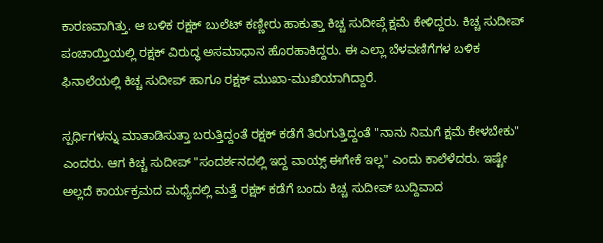ಕಾರಣವಾಗಿತ್ತು. ಆ ಬಳಿಕ ರಕ್ಷಕ್ ಬುಲೆಟ್ ಕಣ್ಣೀರು ಹಾಕುತ್ತಾ ಕಿಚ್ಚ ಸುದೀಪ್ಗೆ ಕ್ಷಮೆ ಕೇಳಿದ್ದರು. ಕಿಚ್ಚ ಸುದೀಪ್ ಪಂಚಾಯ್ತಿಯಲ್ಲಿ ರಕ್ಷಕ್ ವಿರುದ್ಧ ಅಸಮಾಧಾನ ಹೊರಹಾಕಿದ್ದರು. ಈ ಎಲ್ಲಾ ಬೆಳವಣಿಗೆಗಳ ಬಳಿಕ ಫಿನಾಲೆಯಲ್ಲಿ ಕಿಚ್ಚ ಸುದೀಪ್ ಹಾಗೂ ರಕ್ಷಕ್ ಮುಖಾ-ಮುಖಿಯಾಗಿದ್ದಾರೆ.

ಸ್ಪರ್ಧಿಗಳನ್ನು ಮಾತಾಡಿಸುತ್ತಾ ಬರುತ್ತಿದ್ದಂತೆ ರಕ್ಷಕ್ ಕಡೆಗೆ ತಿರುಗುತ್ತಿದ್ದಂತೆ "ನಾನು ನಿಮಗೆ ಕ್ಷಮೆ ಕೇಳಬೇಕು" ಎಂದರು. ಆಗ ಕಿಚ್ಚ ಸುದೀಪ್ "ಸಂದರ್ಶನದಲ್ಲಿ ಇದ್ದ ವಾಯ್ಸ್ ಈಗೇಕೆ ಇಲ್ಲ" ಎಂದು ಕಾಲೆಳೆದರು. ಇಷ್ಟೇ ಅಲ್ಲದೆ ಕಾರ್ಯಕ್ರಮದ ಮಧ್ಯೆದಲ್ಲಿ ಮತ್ತೆ ರಕ್ಷಕ್ ಕಡೆಗೆ ಬಂದು ಕಿಚ್ಚ ಸುದೀಪ್ ಬುದ್ದಿವಾದ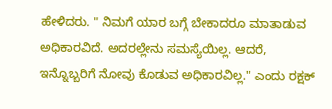ಹೇಳಿದರು. " ನಿಮಗೆ ಯಾರ ಬಗ್ಗೆ ಬೇಕಾದರೂ ಮಾತಾಡುವ ಅಧಿಕಾರವಿದೆ. ಅದರಲ್ಲೇನು ಸಮಸ್ಯೆಯಿಲ್ಲ. ಆದರೆ, ಇನ್ನೊಬ್ಬರಿಗೆ ನೋವು ಕೊಡುವ ಅಧಿಕಾರವಿಲ್ಲ." ಎಂದು ರಕ್ಷಕ್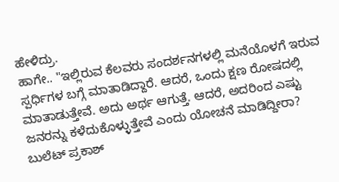ಹೇಳಿದ್ರು.
ಹಾಗೇ.. "ಇಲ್ಲಿರುವ ಕೆಲವರು ಸಂದರ್ಶನಗಳಲ್ಲಿ ಮನೆಯೊಳಗೆ ಇರುವ ಸ್ಪರ್ಧಿಗಳ ಬಗ್ಗೆ ಮಾತಾಡಿದ್ದಾರೆ. ಆದರೆ, ಒಂದು ಕ್ಷಣ ರೋಷದಲ್ಲಿ ಮಾತಾಡುತ್ತೇವೆ. ಅದು ಅರ್ಥ ಆಗುತ್ತೆ. ಆದರೆ, ಅದರಿಂದ ಎಷ್ಟು ಜನರನ್ನು ಕಳೆದುಕೊಳ್ಳುತ್ತೇವೆ ಎಂದು ಯೋಚನೆ ಮಾಡಿದ್ದೀರಾ? ಬುಲೆಟ್ ಪ್ರಕಾಶ್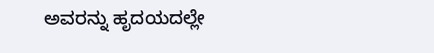ಅವರನ್ನು ಹೃದಯದಲ್ಲೇ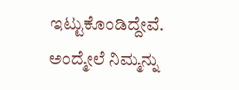ಇಟ್ಟುಕೊಂಡಿದ್ದೇವೆ. ಅಂದ್ಮೇಲೆ ನಿಮ್ಮನ್ನು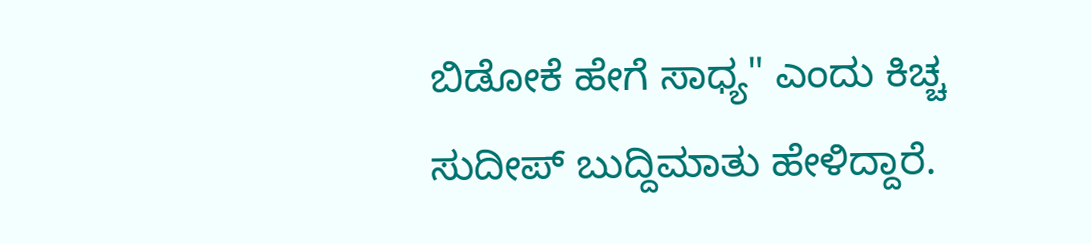ಬಿಡೋಕೆ ಹೇಗೆ ಸಾಧ್ಯ" ಎಂದು ಕಿಚ್ಚ ಸುದೀಪ್ ಬುದ್ದಿಮಾತು ಹೇಳಿದ್ದಾರೆ.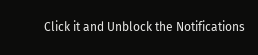Click it and Unblock the Notifications